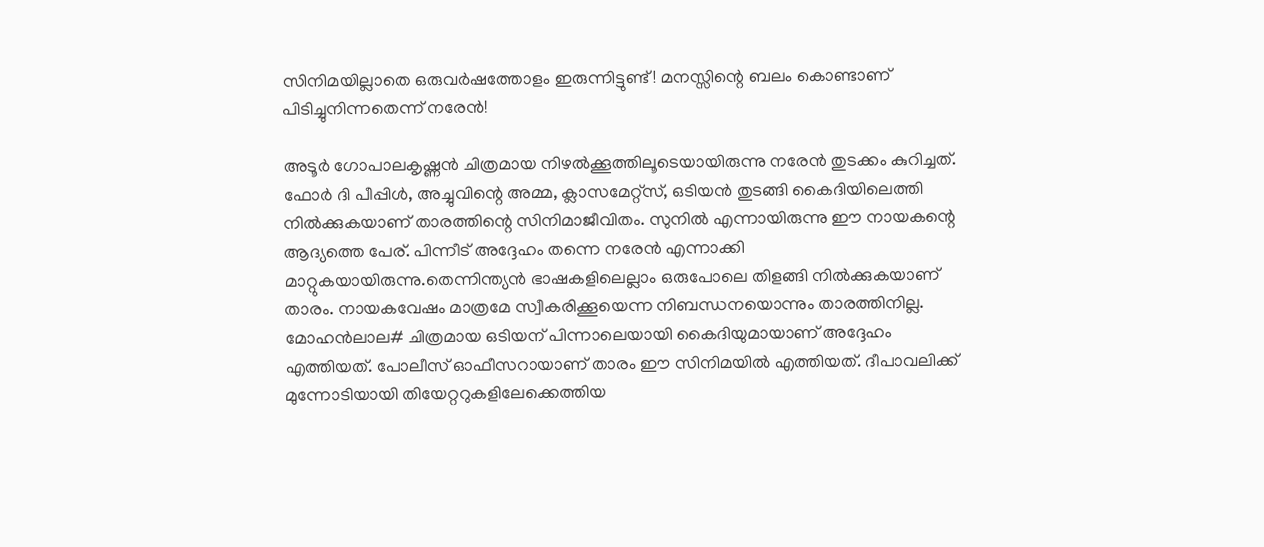സിനിമയില്ലാതെ ഒരുവര്‍ഷത്തോളം ഇരുന്നിട്ടുണ്ട്! മനസ്സിന്റെ ബലം കൊണ്ടാണ് പിടിച്ചുനിന്നതെന്ന് നരേന്‍!

അടൂര്‍ ഗോപാലകൃഷ്ണന്‍ ചിത്രമായ നിഴല്‍ക്കൂത്തിലൂടെയായിരുന്നു നരേന്‍ തുടക്കം കുറിച്ചത്. ഫോര്‍ ദി പീപ്പിള്‍, അച്ചുവിന്റെ അമ്മ, ക്ലാസമേറ്റ്‌സ്, ഒടിയന്‍ തുടങ്ങി കൈദിയിലെത്തി നില്‍ക്കുകയാണ് താരത്തിന്റെ സിനിമാജീവിതം. സുനില്‍ എന്നായിരുന്നു ഈ നായകന്റെ ആദ്യത്തെ പേര്. പിന്നീട് അദ്ദേഹം തന്നെ നരേന്‍ എന്നാക്കി മാറ്റുകയായിരുന്നു.തെന്നിന്ത്യന്‍ ഭാഷകളിലെല്ലാം ഒരുപോലെ തിളങ്ങി നില്‍ക്കുകയാണ് താരം. നായകവേഷം മാത്രമേ സ്വീകരിക്കൂയെന്ന നിബന്ധനയൊന്നും താരത്തിനില്ല. മോഹന്‍ലാല# ചിത്രമായ ഒടിയന് പിന്നാലെയായി കൈദിയുമായാണ് അദ്ദേഹം എത്തിയത്. പോലീസ് ഓഫീസറായാണ് താരം ഈ സിനിമയില്‍ എത്തിയത്. ദീപാവലിക്ക് മുന്നോടിയായി തിയേറ്ററുകളിലേക്കെത്തിയ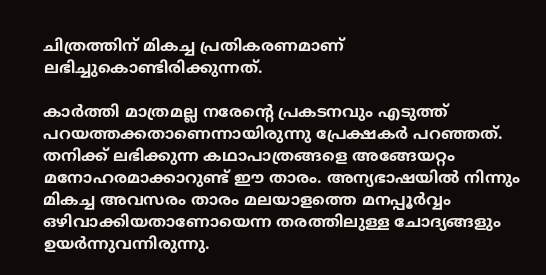ചിത്രത്തിന് മികച്ച പ്രതികരണമാണ് ലഭിച്ചുകൊണ്ടിരിക്കുന്നത്.

കാര്‍ത്തി മാത്രമല്ല നരേന്റെ പ്രകടനവും എടുത്ത് പറയത്തക്കതാണെന്നായിരുന്നു പ്രേക്ഷകര്‍ പറഞ്ഞത്. തനിക്ക് ലഭിക്കുന്ന കഥാപാത്രങ്ങളെ അങ്ങേയറ്റം മനോഹരമാക്കാറുണ്ട് ഈ താരം. അന്യഭാഷയില്‍ നിന്നും മികച്ച അവസരം താരം മലയാളത്തെ മനപ്പൂര്‍വ്വം ഒഴിവാക്കിയതാണോയെന്ന തരത്തിലുള്ള ചോദ്യങ്ങളും ഉയര്‍ന്നുവന്നിരുന്നു.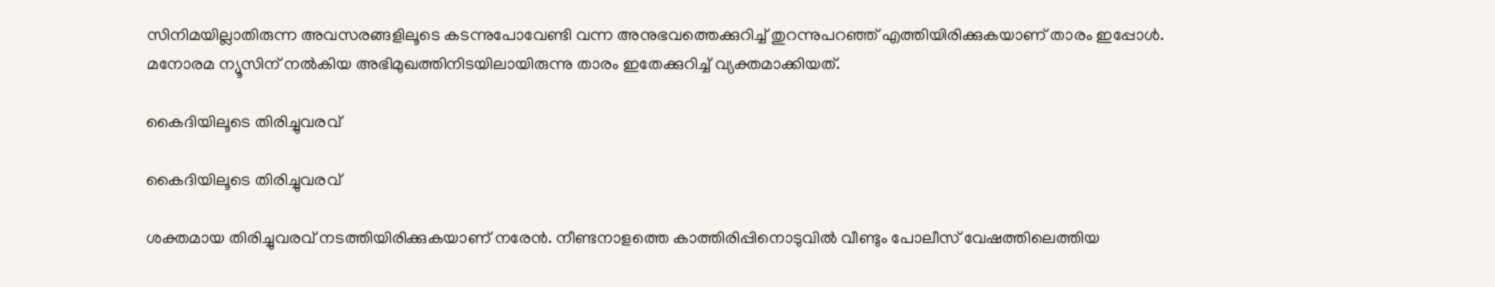സിനിമയില്ലാതിരുന്ന അവസരങ്ങളിലൂടെ കടന്നുപോവേണ്ടി വന്ന അനുഭവത്തെക്കുറിച്ച് തുറന്നുപറഞ്ഞ് എത്തിയിരിക്കുകയാണ് താരം ഇപ്പോള്‍. മനോരമ ന്യൂസിന് നല്‍കിയ അഭിമുഖത്തിനിടയിലായിരുന്നു താരം ഇതേക്കുറിച്ച് വ്യക്തമാക്കിയത്.

കൈദിയിലൂടെ തിരിച്ചുവരവ്

കൈദിയിലൂടെ തിരിച്ചുവരവ്

ശക്തമായ തിരിച്ചുവരവ് നടത്തിയിരിക്കുകയാണ് നരേന്‍. നീണ്ടനാളത്തെ കാത്തിരിപ്പിനൊടുവില്‍ വീണ്ടും പോലീസ് വേഷത്തിലെത്തിയ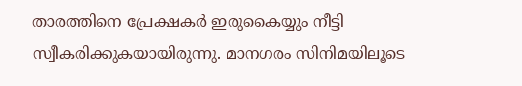താരത്തിനെ പ്രേക്ഷകര്‍ ഇരുകൈയ്യും നീട്ടി സ്വീകരിക്കുകയായിരുന്നു. മാനഗരം സിനിമയിലൂടെ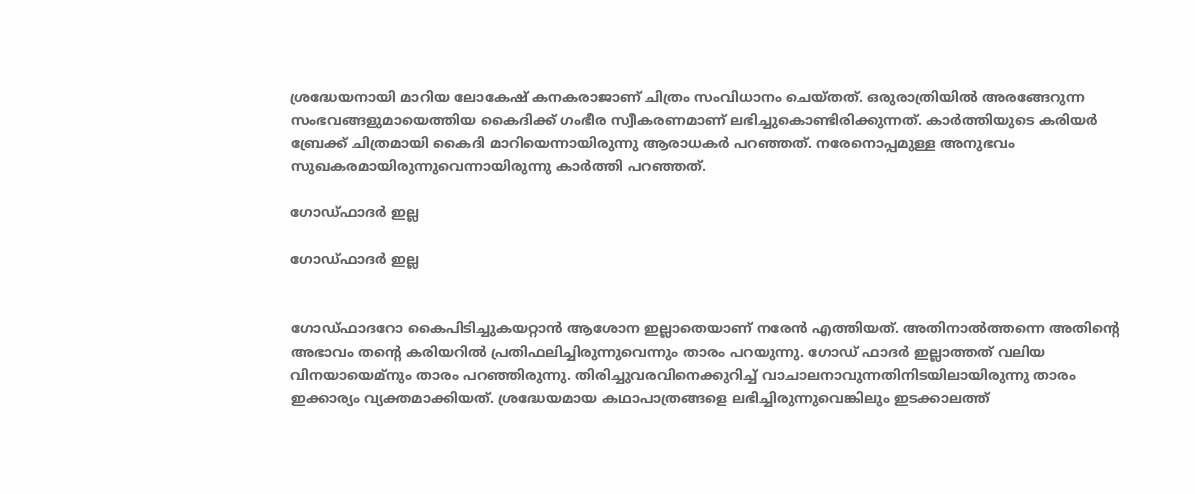ശ്രദ്ധേയനായി മാറിയ ലോകേഷ് കനകരാജാണ് ചിത്രം സംവിധാനം ചെയ്തത്. ഒരുരാത്രിയില്‍ അരങ്ങേറുന്ന സംഭവങ്ങളുമായെത്തിയ കൈദിക്ക് ഗംഭീര സ്വീകരണമാണ് ലഭിച്ചുകൊണ്ടിരിക്കുന്നത്. കാര്‍ത്തിയുടെ കരിയര്‍ ബ്രേക്ക് ചിത്രമായി കൈദി മാറിയെന്നായിരുന്നു ആരാധകര്‍ പറഞ്ഞത്. നരേനൊപ്പമുള്ള അനുഭവം സുഖകരമായിരുന്നുവെന്നായിരുന്നു കാര്‍ത്തി പറഞ്ഞത്.

ഗോഡ്ഫാദര്‍ ഇല്ല

ഗോഡ്ഫാദര്‍ ഇല്ല


ഗോഡ്ഫാദറോ കൈപിടിച്ചുകയറ്റാന്‍ ആശോന ഇല്ലാതെയാണ് നരേന്‍ എത്തിയത്. അതിനാല്‍ത്തന്നെ അതിന്റെ അഭാവം തന്റെ കരിയറില്‍ പ്രതിഫലിച്ചിരുന്നുവെന്നും താരം പറയുന്നു. ഗോഡ് ഫാദര്‍ ഇല്ലാത്തത് വലിയ വിനയായെമ്‌നും താരം പറഞ്ഞിരുന്നു. തിരിച്ചുവരവിനെക്കുറിച്ച് വാചാലനാവുന്നതിനിടയിലായിരുന്നു താരം ഇക്കാര്യം വ്യക്തമാക്കിയത്. ശ്രദ്ധേയമായ കഥാപാത്രങ്ങളെ ലഭിച്ചിരുന്നുവെങ്കിലും ഇടക്കാലത്ത്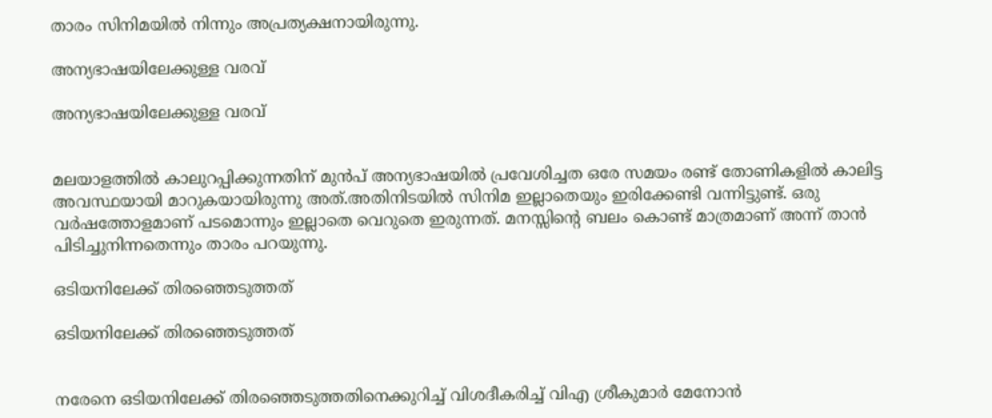താരം സിനിമയില്‍ നിന്നും അപ്രത്യക്ഷനായിരുന്നു.

അന്യഭാഷയിലേക്കുള്ള വരവ്

അന്യഭാഷയിലേക്കുള്ള വരവ്


മലയാളത്തില്‍ കാലുറപ്പിക്കുന്നതിന് മുന്‍പ് അന്യഭാഷയില്‍ പ്രവേശിച്ചത ഒരേ സമയം രണ്ട് തോണികളില്‍ കാലിട്ട അവസ്ഥയായി മാറുകയായിരുന്നു അത്.അതിനിടയില്‍ സിനിമ ഇല്ലാതെയും ഇരിക്കേണ്ടി വന്നിട്ടുണ്ട്. ഒരു വര്‍ഷത്തോളമാണ് പടമൊന്നും ഇല്ലാതെ വെറുതെ ഇരുന്നത്. മനസ്സിന്റെ ബലം കൊണ്ട് മാത്രമാണ് അന്ന് താന്‍ പിടിച്ചുനിന്നതെന്നും താരം പറയുന്നു.

ഒടിയനിലേക്ക് തിരഞ്ഞെടുത്തത്‌

ഒടിയനിലേക്ക് തിരഞ്ഞെടുത്തത്‌


നരേനെ ഒടിയനിലേക്ക് തിരഞ്ഞെടുത്തതിനെക്കുറിച്ച് വിശദീകരിച്ച് വിഎ ശ്രീകുമാര്‍ മേനോന്‍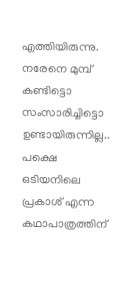എത്തിയിരുന്നു. നരേനെ മുമ്പ് കണ്ടിട്ടൊ സംസാരിച്ചിട്ടൊ ഉണ്ടായിരുന്നില്ല.. പക്ഷെ ഒടിയനിലെ പ്രകാശ് എന്ന കഥാപാത്രത്തിന്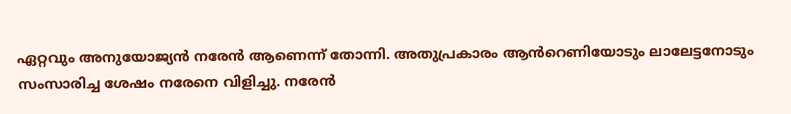ഏറ്റവും അനുയോജ്യൻ നരേൻ ആണെന്ന് തോന്നി. അതുപ്രകാരം ആൻറെണിയോടും ലാലേട്ടനോടും സംസാരിച്ച ശേഷം നരേനെ വിളിച്ചു. നരേൻ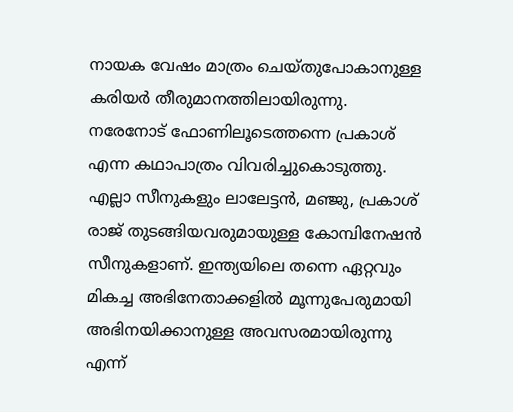നായക വേഷം മാത്രം ചെയ്തുപോകാനുള്ള കരിയർ തീരുമാനത്തിലായിരുന്നു. നരേനോട് ഫോണിലൂടെത്തന്നെ പ്രകാശ് എന്ന കഥാപാത്രം വിവരിച്ചുകൊടുത്തു. എല്ലാ സീനുകളും ലാലേട്ടൻ, മഞ്ജു, പ്രകാശ് രാജ് തുടങ്ങിയവരുമായുള്ള കോമ്പിനേഷൻ സീനുകളാണ്. ഇന്ത്യയിലെ തന്നെ ഏറ്റവും മികച്ച അഭിനേതാക്കളിൽ മൂന്നുപേരുമായി അഭിനയിക്കാനുള്ള അവസരമായിരുന്നു എന്ന്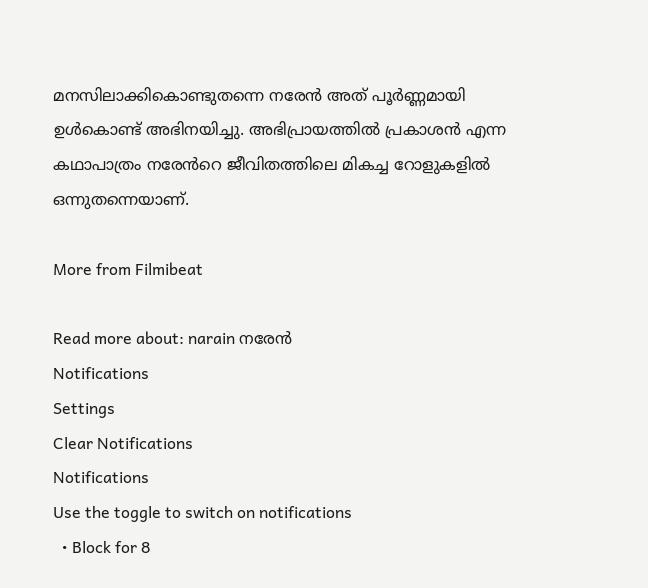മനസിലാക്കികൊണ്ടുതന്നെ നരേൻ അത് പൂർണ്ണമായി ഉൾകൊണ്ട് അഭിനയിച്ചു. അഭിപ്രായത്തിൽ പ്രകാശൻ എന്ന കഥാപാത്രം നരേൻറെ ജീവിതത്തിലെ മികച്ച റോളുകളിൽ ഒന്നുതന്നെയാണ്.

More from Filmibeat

Read more about: narain നരേന്‍
Notifications
Settings
Clear Notifications
Notifications
Use the toggle to switch on notifications
  • Block for 8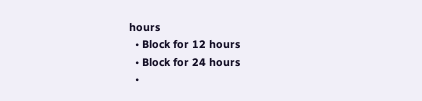hours
  • Block for 12 hours
  • Block for 24 hours
  •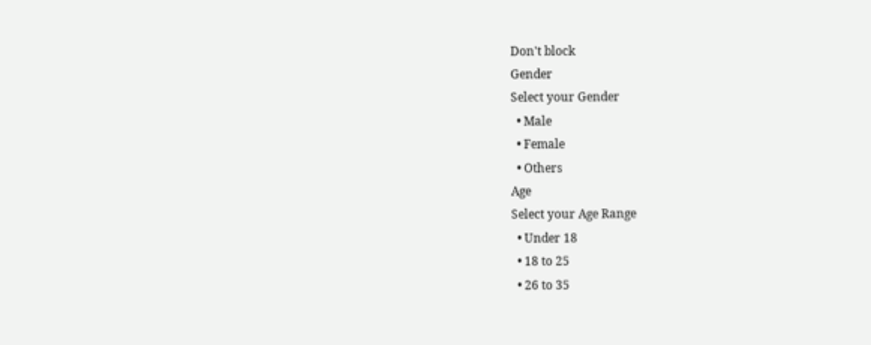Don't block
Gender
Select your Gender
  • Male
  • Female
  • Others
Age
Select your Age Range
  • Under 18
  • 18 to 25
  • 26 to 35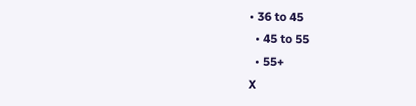• 36 to 45
  • 45 to 55
  • 55+
X